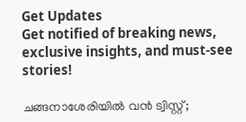Get Updates
Get notified of breaking news, exclusive insights, and must-see stories!

ചങ്ങനാശേരിയിൽ വൻ ട്വിസ്റ്റ്;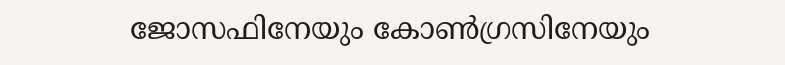ജോസഫിനേയും കോൺഗ്രസിനേയും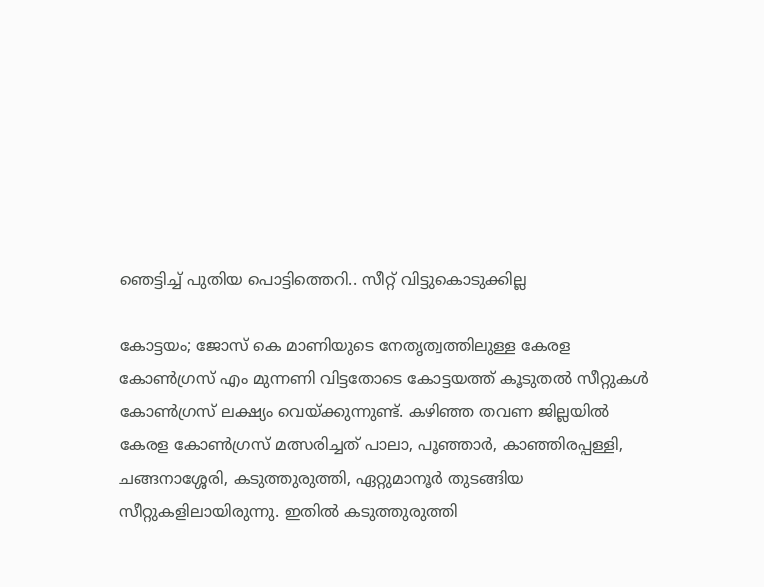ഞെട്ടിച്ച് പുതിയ പൊട്ടിത്തെറി.. സീറ്റ് വിട്ടുകൊടുക്കില്ല

കോട്ടയം; ജോസ് കെ മാണിയുടെ നേതൃത്വത്തിലുള്ള കേരള കോൺഗ്രസ് എം മുന്നണി വിട്ടതോടെ കോട്ടയത്ത് കൂടുതൽ സീറ്റുകൾ കോൺഗ്രസ് ലക്ഷ്യം വെയ്ക്കുന്നുണ്ട്. കഴിഞ്ഞ തവണ ജില്ലയില്‍ കേരള കോണ്‍ഗ്രസ് മത്സരിച്ചത് പാലാ, പൂഞ്ഞാര്‍, കാഞ്ഞിരപ്പള്ളി, ചങ്ങനാശ്ശേരി, കടുത്തുരുത്തി, ഏറ്റുമാനൂര്‍ തുടങ്ങിയ സീറ്റുകളിലായിരുന്നു. ഇതിൽ കടുത്തുരുത്തി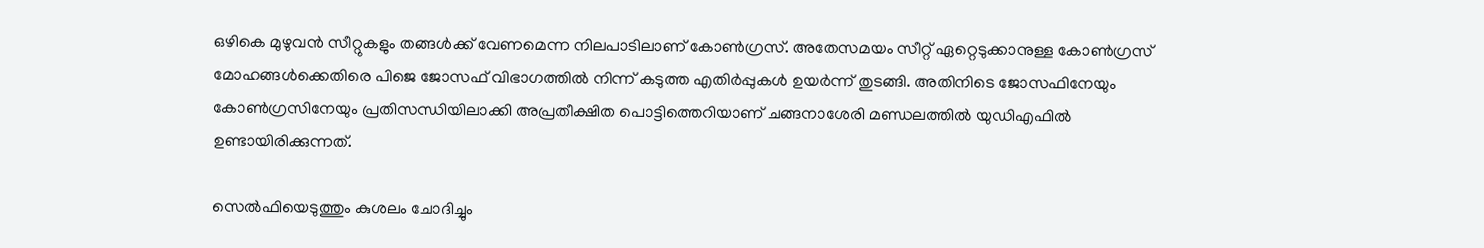ഒഴികെ മുഴുവൻ സീറ്റുകളും തങ്ങൾക്ക് വേണമെന്ന നിലപാടിലാണ് കോൺഗ്രസ്. അതേസമയം സീറ്റ് ഏറ്റെടുക്കാനുള്ള കോൺഗ്രസ് മോഹങ്ങൾക്കെതിരെ പിജെ ജോസഫ് വിഭാഗത്തിൽ നിന്ന് കടുത്ത എതിർപ്പുകൾ ഉയർന്ന് തുടങ്ങി. അതിനിടെ ജോസഫിനേയും കോൺഗ്രസിനേയും പ്രതിസന്ധിയിലാക്കി അപ്രതീക്ഷിത പൊട്ടിത്തെറിയാണ് ചങ്ങനാശേരി മണ്ഡലത്തിൽ യുഡിഎഫിൽ ഉണ്ടായിരിക്കുന്നത്.

സെൽഫിയെടുത്തും കുശലം ചോദിച്ചും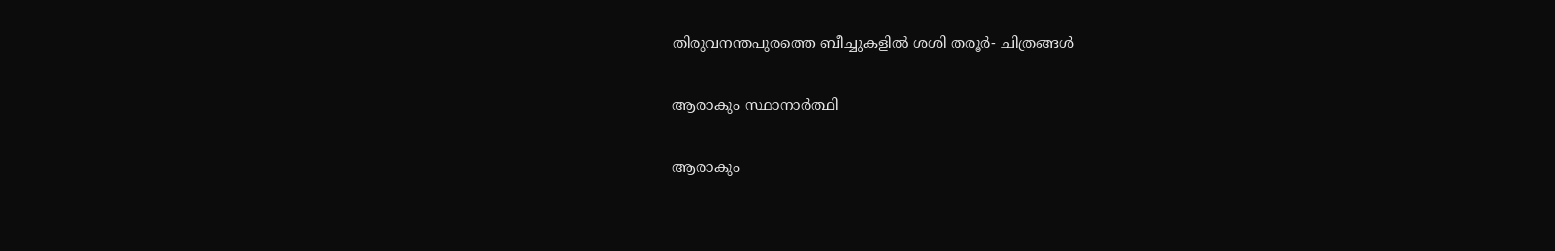തിരുവനന്തപുരത്തെ ബീച്ചുകളിൽ ശശി തരൂർ- ചിത്രങ്ങൾ

ആരാകും സ്ഥാനാർത്ഥി

ആരാകും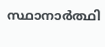സ്ഥാനാർത്ഥി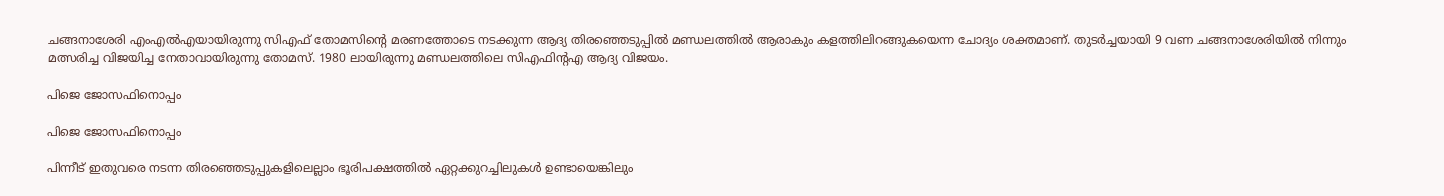ചങ്ങനാശേരി എംഎൽഎയായിരുന്നു സിഎഫ് തോമസിന്റെ മരണത്തോടെ നടക്കുന്ന ആദ്യ തിരഞ്ഞെടുപ്പിൽ മണ്ഡലത്തിൽ ആരാകും കളത്തിലിറങ്ങുകയെന്ന ചോദ്യം ശക്തമാണ്. തുടർച്ചയായി 9 വണ ചങ്ങനാശേരിയിൽ നിന്നും മത്സരിച്ച വിജയിച്ച നേതാവായിരുന്നു തോമസ്. 1980 ലായിരുന്നു മണ്ഡലത്തിലെ സിഎഫിന്റഎ ആദ്യ വിജയം.

പിജെ ജോസഫിനൊപ്പം

പിജെ ജോസഫിനൊപ്പം

പിന്നീട് ഇതുവരെ നടന്ന തിരഞ്ഞെടുപ്പുകളിലെല്ലാം ഭൂരിപക്ഷത്തില്‍ ഏറ്റക്കുറച്ചിലുകള്‍ ഉണ്ടായെങ്കിലും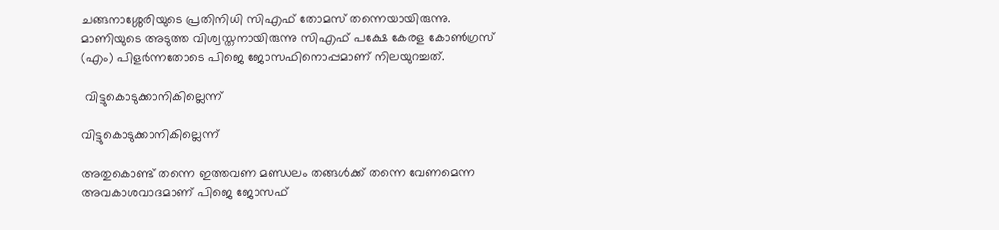ചങ്ങനാശ്ശേരിയുടെ പ്രതിനിധി സിഎഫ് തോമസ് തന്നെയായിരുന്നു. മാണിയുടെ അടുത്ത വിശ്വസ്തനായിരുന്നു സിഎഫ് പക്ഷേ കേരള കോൺഗ്രസ് (എം) പിളർന്നതോടെ പിജെ ജോസഫിനൊപ്പമാണ് നിലയുറച്ചത്.

 വിട്ടുകൊടുക്കാനികില്ലെന്ന്

വിട്ടുകൊടുക്കാനികില്ലെന്ന്

അതുകൊണ്ട് തന്നെ ഇത്തവണ മണ്ഡലം തങ്ങൾക്ക് തന്നെ വേണമെന്ന അവകാശവാദമാണ് പിജെ ജോസഫ്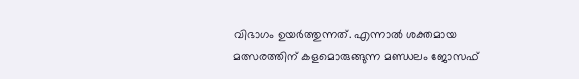വിഭാഗം ഉയർത്തുന്നത്. എന്നാൽ ശക്തമായ മത്സരത്തിന് കളമൊരുങ്ങുന്ന മണ്ഡലം ജോസഫ്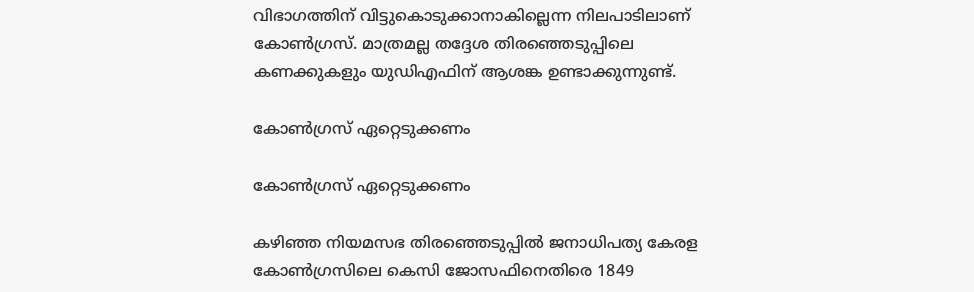വിഭാഗത്തിന് വിട്ടുകൊടുക്കാനാകില്ലെന്ന നിലപാടിലാണ് കോൺഗ്രസ്. മാത്രമല്ല തദ്ദേശ തിരഞ്ഞെടുപ്പിലെ കണക്കുകളും യുഡിഎഫിന് ആശങ്ക ഉണ്ടാക്കുന്നുണ്ട്.

കോൺഗ്രസ് ഏറ്റെടുക്കണം

കോൺഗ്രസ് ഏറ്റെടുക്കണം

കഴിഞ്ഞ നിയമസഭ തിരഞ്ഞെടുപ്പിൽ ജനാധിപത്യ കേരള കോൺഗ്രസിലെ കെസി ജോസഫിനെതിരെ 1849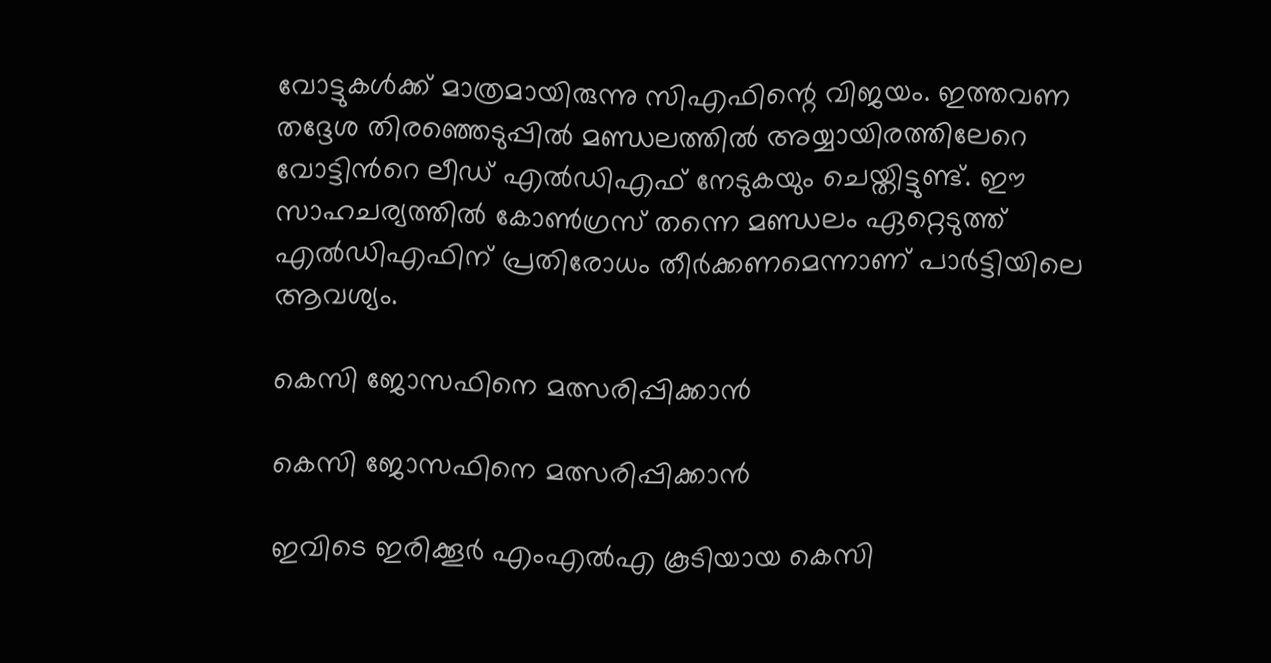വോട്ടുകൾക്ക് മാത്രമായിരുന്നു സിഎഫിന്റെ വിജയം. ഇത്തവണ തദ്ദേശ തിരഞ്ഞെടുപ്പിൽ മണ്ഡലത്തില്‍ അയ്യായിരത്തിലേറെ വോട്ടിന്‍റെ ലീഡ് എൽഡിഎഫ് നേടുകയും ചെയ്തിട്ടുണ്ട്. ഈ സാഹചര്യത്തിൽ കോൺഗ്രസ് തന്നെ മണ്ഡലം ഏറ്റെടുത്ത് എൽഡിഎഫിന് പ്രതിരോധം തീർക്കണമെന്നാണ് പാർട്ടിയിലെ ആവശ്യം.

കെസി ജോസഫിനെ മത്സരിപ്പിക്കാൻ

കെസി ജോസഫിനെ മത്സരിപ്പിക്കാൻ

ഇവിടെ ഇരിക്കൂർ എംഎൽഎ കൂടിയായ കെസി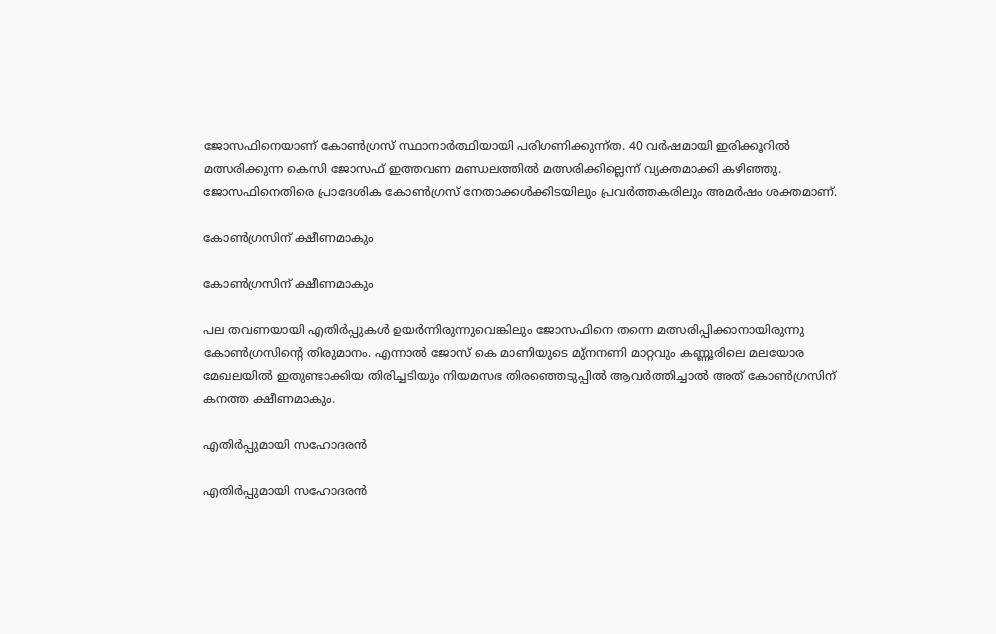ജോസഫിനെയാണ് കോൺഗ്രസ് സ്ഥാനാർത്ഥിയായി പരിഗണിക്കുന്ന്ത. 40 വര്‍ഷമായി ഇരിക്കൂറില്‍ മത്സരിക്കുന്ന കെസി ജോസഫ് ഇത്തവണ മണ്ഡലത്തിൽ മത്സരിക്കില്ലെന്ന് വ്യക്തമാക്കി കഴിഞ്ഞു. ജോസഫിനെതിരെ പ്രാദേശിക കോണ്‍ഗ്രസ് നേതാക്കള്‍ക്കിടയിലും പ്രവര്‍ത്തകരിലും അമര്‍ഷം ശക്തമാണ്.

കോൺഗ്രസിന് ക്ഷീണമാകും

കോൺഗ്രസിന് ക്ഷീണമാകും

പല തവണയായി എതിർപ്പുകൾ ഉയർന്നിരുന്നുവെങ്കിലും ജോസഫിനെ തന്നെ മത്സരിപ്പിക്കാനായിരുന്നു കോൺഗ്രസിന്റെ തിരുമാനം. എന്നാൽ ജോസ് കെ മാണിയുടെ മു്നനണി മാറ്റവും കണ്ണൂരിലെ മലയോര മേഖലയിൽ ഇതുണ്ടാക്കിയ തിരിച്ചടിയും നിയമസഭ തിരഞ്ഞെടുപ്പിൽ ആവർത്തിച്ചാൽ അത് കോൺഗ്രസിന് കനത്ത ക്ഷീണമാകും.

എതിർപ്പുമായി സഹോദരൻ

എതിർപ്പുമായി സഹോദരൻ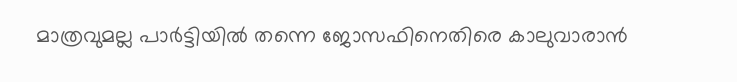മാത്രവുമല്ല പാർട്ടിയിൽ തന്നെ ജോസഫിനെതിരെ കാലുവാരാൻ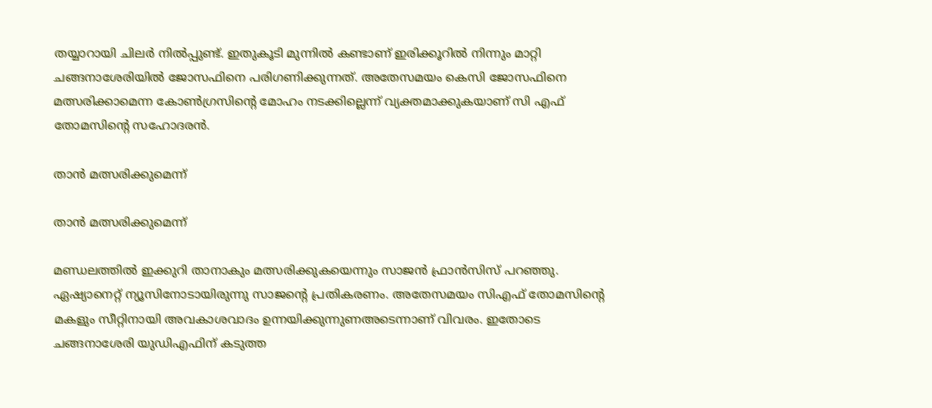തയ്യാറായി ചിലർ നിൽപ്പുണ്ട്. ഇതുകൂടി മുന്നിൽ കണ്ടാണ് ഇരിക്കൂറിൽ നിന്നും മാറ്റി ചങ്ങനാശേരിയിൽ ജോസഫിനെ പരിഗണിക്കുന്നത്. അതേസമയം കെസി ജോസഫിനെ മത്സരിക്കാമെന്ന കോൺഗ്രസിന്റെ മോഹം നടക്കില്ലെന്ന് വ്യക്തമാക്കുകയാണ് സി എഫ് തോമസിന്‍റെ സഹോദരൻ.

താൻ മത്സരിക്കുമെന്ന്

താൻ മത്സരിക്കുമെന്ന്

മണ്ഡലത്തില്‍ ഇക്കുറി താനാകും മത്സരിക്കുകയെന്നും സാജൻ ഫ്രാൻസിസ് പറഞ്ഞു. ഏഷ്യാനെറ്റ് ന്യൂസിനോടായിരുന്നു സാജന്റെ പ്രതികരണം. അതേസമയം സിഎഫ് തോമസിന്റെ മകളും സീറ്റിനായി അവകാശവാദം ഉന്നയിക്കുന്നുണഅടെന്നാണ് വിവരം. ഇതോടെ ചങ്ങനാശേരി യുഡിഎഫിന് കടുത്ത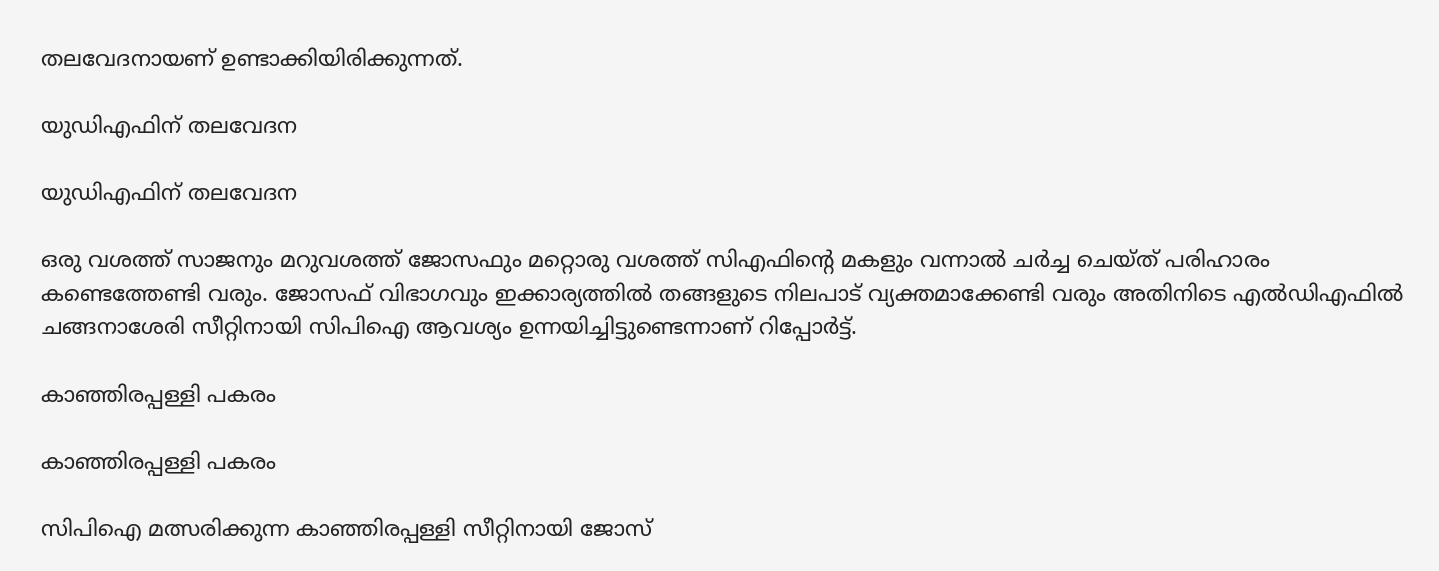തലവേദനായണ് ഉണ്ടാക്കിയിരിക്കുന്നത്.

യുഡിഎഫിന് തലവേദന

യുഡിഎഫിന് തലവേദന

ഒരു വശത്ത് സാജനും മറുവശത്ത് ജോസഫും മറ്റൊരു വശത്ത് സിഎഫിന്റെ മകളും വന്നാൽ ചർച്ച ചെയ്ത് പരിഹാരം കണ്ടെത്തേണ്ടി വരും. ജോസഫ് വിഭാഗവും ഇക്കാര്യത്തിൽ തങ്ങളുടെ നിലപാട് വ്യക്തമാക്കേണ്ടി വരും അതിനിടെ എൽഡിഎഫിൽ ചങ്ങനാശേരി സീറ്റിനായി സിപിഐ ആവശ്യം ഉന്നയിച്ചിട്ടുണ്ടെന്നാണ് റിപ്പോർട്ട്.

കാഞ്ഞിരപ്പള്ളി പകരം

കാഞ്ഞിരപ്പള്ളി പകരം

സിപിഐ മത്സരിക്കുന്ന കാഞ്ഞിരപ്പള്ളി സീറ്റിനായി ജോസ്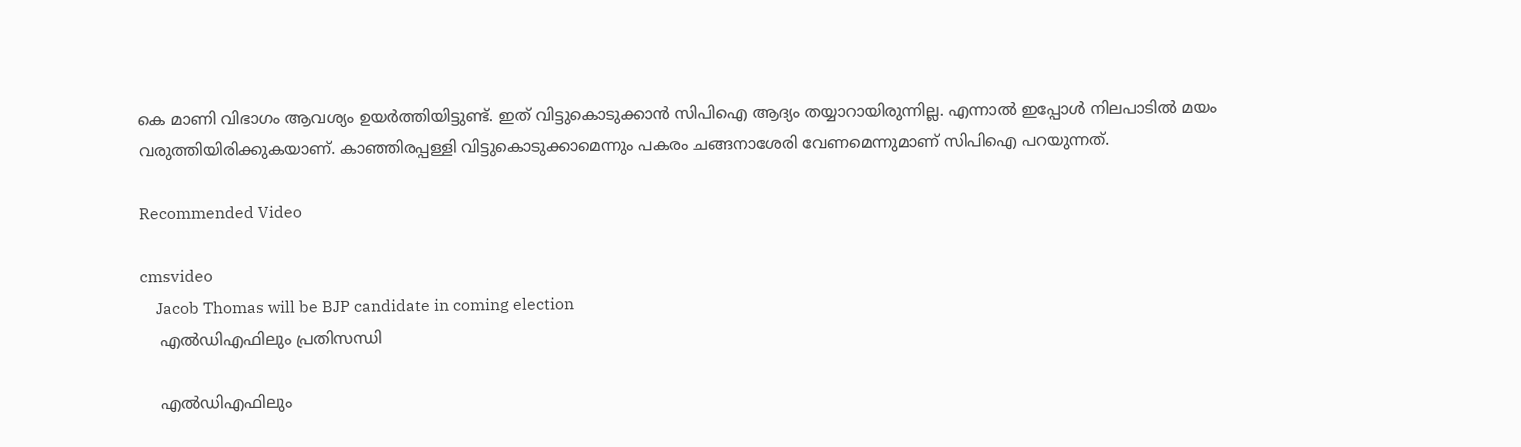കെ മാണി വിഭാഗം ആവശ്യം ഉയർത്തിയിട്ടുണ്ട്. ഇത് വിട്ടുകൊടുക്കാൻ സിപിഐ ആദ്യം തയ്യാറായിരുന്നില്ല. എന്നാൽ ഇപ്പോൾ നിലപാടിൽ മയം വരുത്തിയിരിക്കുകയാണ്. കാഞ്ഞിരപ്പള്ളി വിട്ടുകൊടുക്കാമെന്നും പകരം ചങ്ങനാശേരി വേണമെന്നുമാണ് സിപിഐ പറയുന്നത്.

Recommended Video

cmsvideo
    Jacob Thomas will be BJP candidate in coming election
    എൽഡിഎഫിലും പ്രതിസന്ധി

    എൽഡിഎഫിലും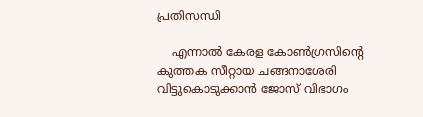പ്രതിസന്ധി

    എന്നാൽ കേരള കോൺഗ്രസിന്റെ കുത്തക സീറ്റായ ചങ്ങനാശേരി വിട്ടുകൊടുക്കാൻ ജോസ് വിഭാഗം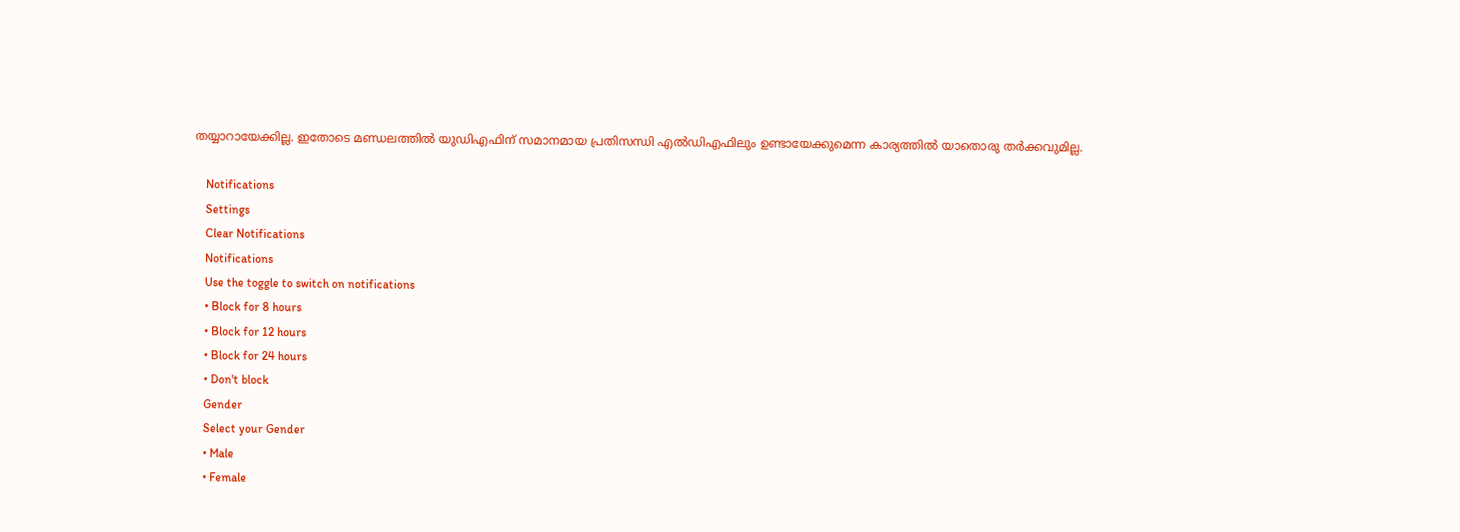തയ്യാറായേക്കില്ല. ഇതോടെ മണ്ഡലത്തിൽ യുഡിഎഫിന് സമാനമായ പ്രതിസന്ധി എൽഡിഎഫിലും ഉണ്ടായേക്കുമെന്ന കാര്യത്തിൽ യാതൊരു തർക്കവുമില്ല.

    Notifications
    Settings
    Clear Notifications
    Notifications
    Use the toggle to switch on notifications
    • Block for 8 hours
    • Block for 12 hours
    • Block for 24 hours
    • Don't block
    Gender
    Select your Gender
    • Male
    • Female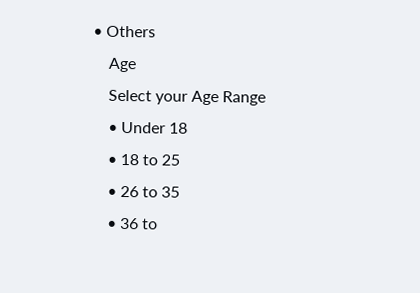• Others
    Age
    Select your Age Range
    • Under 18
    • 18 to 25
    • 26 to 35
    • 36 to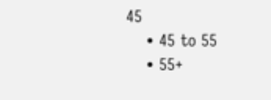45
    • 45 to 55
    • 55+